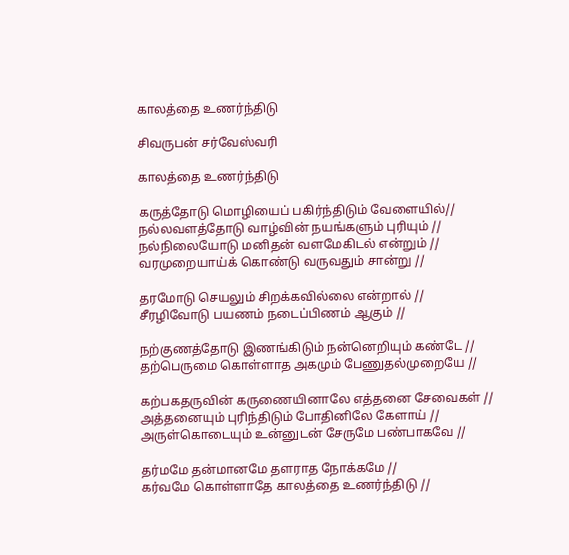காலத்தை உணர்ந்திடு

சிவருபன் சர்வேஸ்வரி

காலத்தை உணர்ந்திடு

கருத்தோடு மொழியைப் பகிர்ந்திடும் வேளையில்//
நல்லவளத்தோடு வாழ்வின் நயங்களும் புரியும் //
நல்நிலையோடு மனிதன் வளமேகிடல் என்றும் //
வரமுறையாய்க் கொண்டு வருவதும் சான்று //

தரமோடு செயலும் சிறக்கவில்லை என்றால் //
சீரழிவோடு பயணம் நடைப்பிணம் ஆகும் //

நற்குணத்தோடு இணங்கிடும் நன்னெறியும் கண்டே //
தற்பெருமை கொள்ளாத அகமும் பேணுதல்முறையே //

கற்பகதருவின் கருணையினாலே எத்தனை சேவைகள் //
அத்தனையும் புரிந்திடும் போதினிலே கேளாய் //
அருள்கொடையும் உன்னுடன் சேருமே பண்பாகவே //

தர்மமே தன்மானமே தளராத நோக்கமே //
கர்வமே கொள்ளாதே காலத்தை உணர்ந்திடு //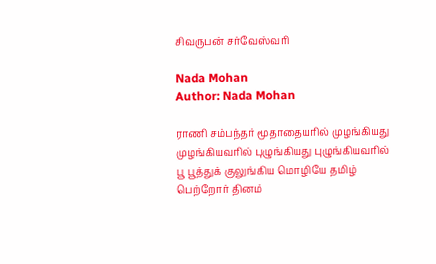சிவருபன் சர்வேஸ்வரி

Nada Mohan
Author: Nada Mohan

ராணி சம்பந்தர் மூதாதையரில் முழங்கியது முழங்கியவரில் புழுங்கியது புழுங்கியவரில் பூ பூத்துக் குலுங்கிய மொழியே தமிழ் பெற்றோர் தினம்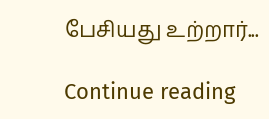பேசியது உற்றார்...

Continue reading